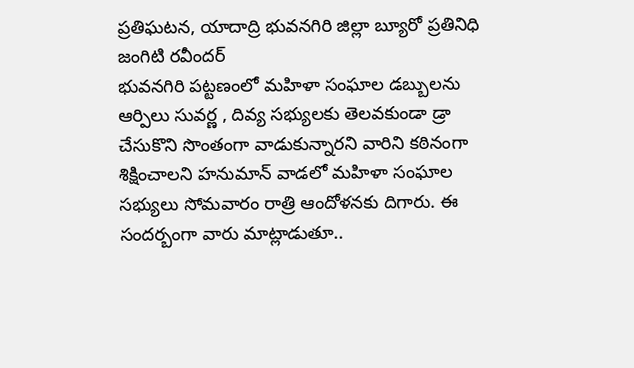ప్రతిఘటన, యాదాద్రి భువనగిరి జిల్లా బ్యూరో ప్రతినిధి జంగిటి రవీందర్
భువనగిరి పట్టణంలో మహిళా సంఘాల డబ్బులను ఆర్పిలు సువర్ణ , దివ్య సభ్యులకు తెలవకుండా డ్రా చేసుకొని సొంతంగా వాడుకున్నారని వారిని కఠినంగా శిక్షించాలని హనుమాన్ వాడలో మహిళా సంఘాల సభ్యులు సోమవారం రాత్రి ఆందోళనకు దిగారు. ఈ సందర్బంగా వారు మాట్లాడుతూ..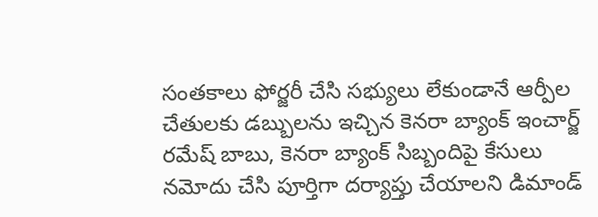సంతకాలు ఫోర్జరీ చేసి సభ్యులు లేకుండానే ఆర్పీల చేతులకు డబ్బులను ఇచ్చిన కెనరా బ్యాంక్ ఇంచార్జ్ రమేష్ బాబు, కెనరా బ్యాంక్ సిబ్బందిపై కేసులు నమోదు చేసి పూర్తిగా దర్యాప్తు చేయాలని డిమాండ్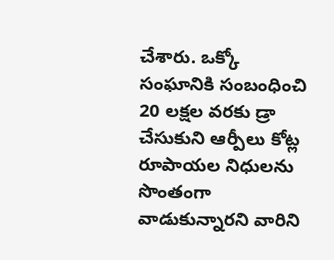చేశారు. ఒక్కో సంఘానికి సంబంధించి 20 లక్షల వరకు డ్రా చేసుకుని ఆర్పీలు కోట్ల రూపాయల నిధులను సొంతంగా వాడుకున్నారని వారిని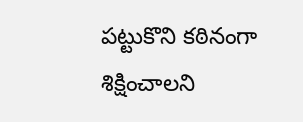పట్టుకొని కఠినంగా శిక్షించాలని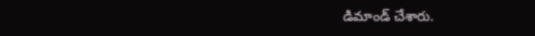డిమాండ్ చేశారు.